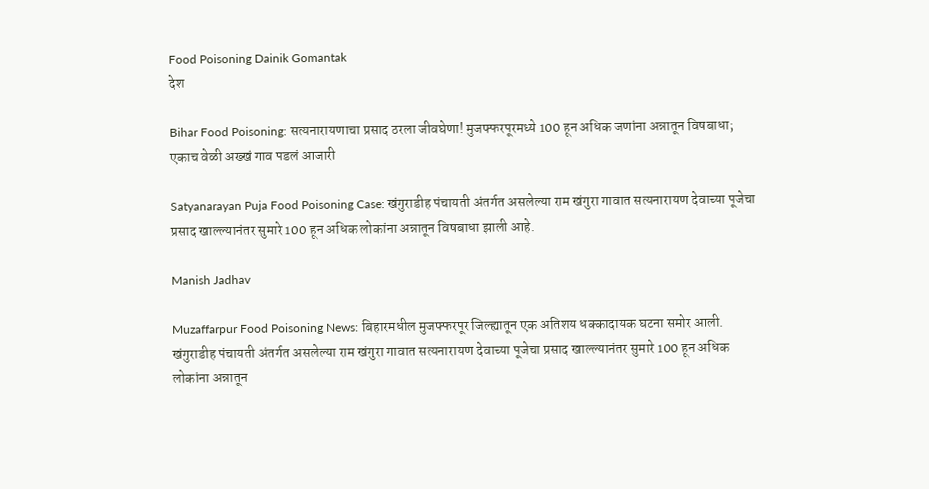Food Poisoning Dainik Gomantak
देश

Bihar Food Poisoning: सत्यनारायणाचा प्रसाद ठरला जीवघेणा! मुजफ्फरपूरमध्ये 100 हून अधिक जणांना अन्नातून विषबाधा; एकाच वेळी अख्खं गाव पडलं आजारी

Satyanarayan Puja Food Poisoning Case: खंगुराडीह पंचायती अंतर्गत असलेल्या राम खंगुरा गावात सत्यनारायण देवाच्या पूजेचा प्रसाद खाल्ल्यानंतर सुमारे 100 हून अधिक लोकांना अन्नातून विषबाधा झाली आहे.

Manish Jadhav

Muzaffarpur Food Poisoning News: बिहारमधील मुजफ्फरपूर जिल्ह्यातून एक अतिशय धक्कादायक घटना समोर आली. खंगुराडीह पंचायती अंतर्गत असलेल्या राम खंगुरा गावात सत्यनारायण देवाच्या पूजेचा प्रसाद खाल्ल्यानंतर सुमारे 100 हून अधिक लोकांना अन्नातून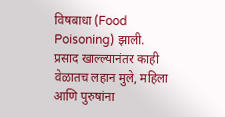विषबाधा (Food Poisoning) झाली. प्रसाद खाल्ल्यानंतर काही वेळातच लहान मुले, महिला आणि पुरुषांना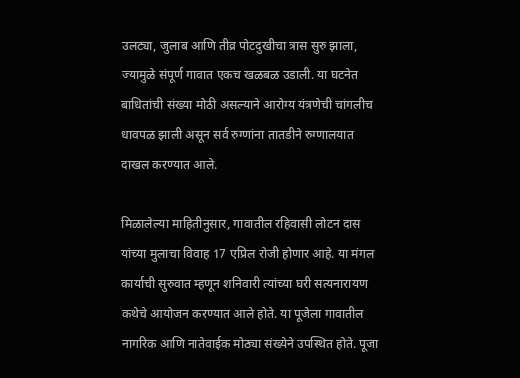उलट्या, जुलाब आणि तीव्र पोटदुखीचा त्रास सुरु झाला, ज्यामुळे संपूर्ण गावात एकच खळबळ उडाली. या घटनेत बाधितांची संख्या मोठी असल्याने आरोग्य यंत्रणेची चांगलीच धावपळ झाली असून सर्व रुग्णांना तातडीने रुग्णालयात दाखल करण्यात आले.

मिळालेल्या माहितीनुसार, गावातील रहिवासी लोटन दास यांच्या मुलाचा विवाह 17 एप्रिल रोजी होणार आहे. या मंगल कार्याची सुरुवात म्हणून शनिवारी त्यांच्या घरी सत्यनारायण कथेचे आयोजन करण्यात आले होते. या पूजेला गावातील नागरिक आणि नातेवाईक मोठ्या संख्येने उपस्थित होते. पूजा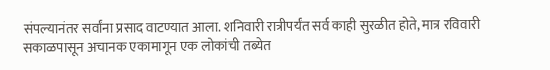संपल्यानंतर सर्वांना प्रसाद वाटण्यात आला. शनिवारी रात्रीपर्यंत सर्व काही सुरळीत होते, मात्र रविवारी सकाळपासून अचानक एकामागून एक लोकांची तब्येत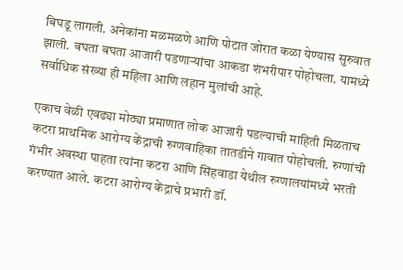बिघडू लागली. अनेकांना मळमळणे आणि पोटात जोरात कळा येण्यास सुरुवात झाली. बघता बघता आजारी पडणाऱ्यांचा आकडा शंभरीपार पोहोचला. यामध्ये सर्वाधिक संख्या ही महिला आणि लहान मुलांची आहे.

एकाच वेळी एवढ्या मोठ्या प्रमाणात लोक आजारी पडल्याची माहिती मिळताच कटरा प्राथमिक आरोग्य केंद्राची रुग्णवाहिका तातडीने गावात पोहोचली. रुग्णांची गंभीर अवस्था पाहता त्यांना कटरा आणि सिंहवाडा येथील रुग्णालयांमध्ये भरती करण्यात आले. कटरा आरोग्य केंद्राचे प्रभारी डॉ.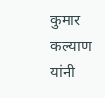कुमार कल्याण यांनी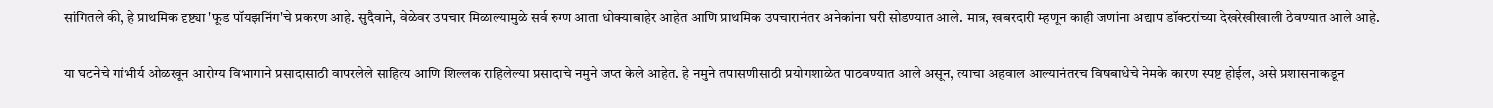सांगितले की, हे प्राथमिक दृष्ट्या 'फूड पॉयझनिंग'चे प्रकरण आहे. सुदैवाने, वेळेवर उपचार मिळाल्यामुळे सर्व रुग्ण आता धोक्याबाहेर आहेत आणि प्राथमिक उपचारानंतर अनेकांना घरी सोडण्यात आले. मात्र, खबरदारी म्हणून काही जणांना अद्याप डॉक्टरांच्या देखरेखीखाली ठेवण्यात आले आहे.

या घटनेचे गांभीर्य ओळखून आरोग्य विभागाने प्रसादासाठी वापरलेले साहित्य आणि शिल्लक राहिलेल्या प्रसादाचे नमुने जप्त केले आहेत. हे नमुने तपासणीसाठी प्रयोगशाळेत पाठवण्यात आले असून, त्याचा अहवाल आल्यानंतरच विषबाधेचे नेमके कारण स्पष्ट होईल, असे प्रशासनाकडून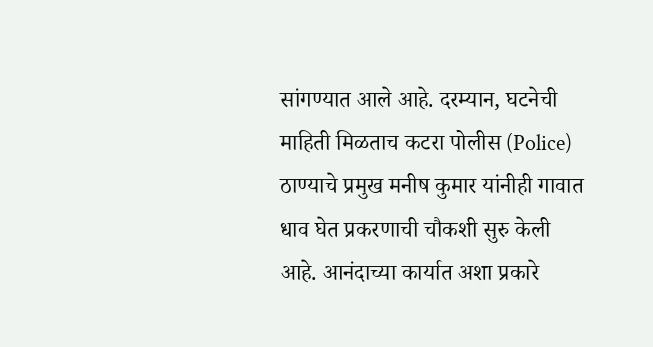सांगण्यात आले आहे. दरम्यान, घटनेची माहिती मिळताच कटरा पोलीस (Police) ठाण्याचे प्रमुख मनीष कुमार यांनीही गावात धाव घेत प्रकरणाची चौकशी सुरु केली आहे. आनंदाच्या कार्यात अशा प्रकारे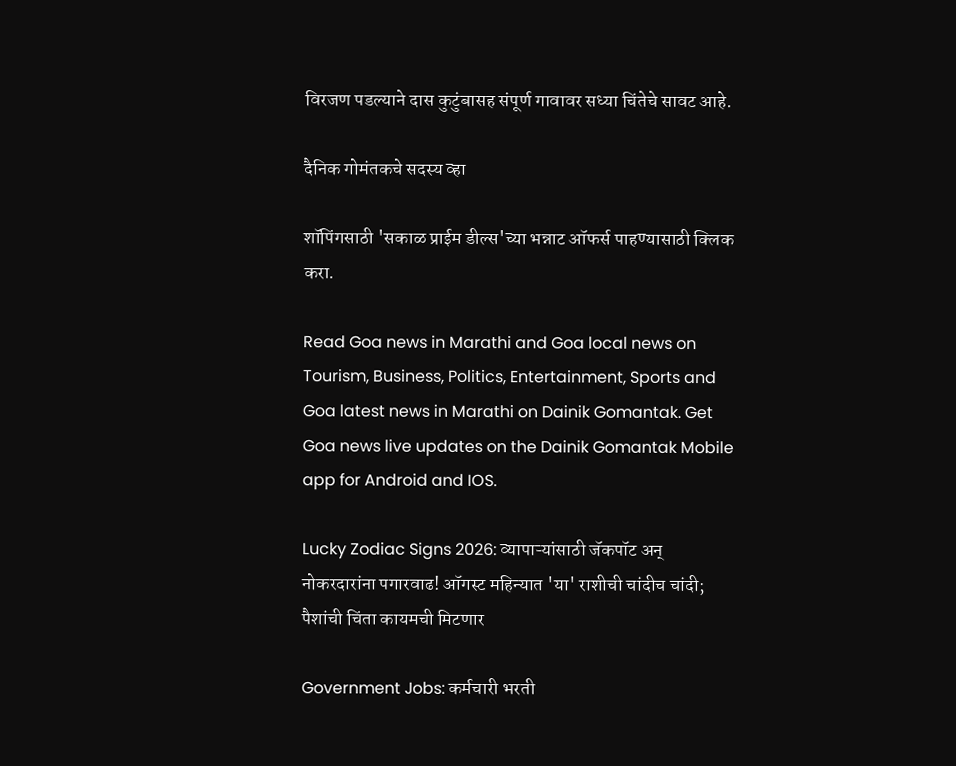विरजण पडल्याने दास कुटुंबासह संपूर्ण गावावर सध्या चिंतेचे सावट आहे.

दैनिक गोमंतकचे सदस्य व्हा

शॉपिंगसाठी 'सकाळ प्राईम डील्स'च्या भन्नाट ऑफर्स पाहण्यासाठी क्लिक करा.

Read Goa news in Marathi and Goa local news on Tourism, Business, Politics, Entertainment, Sports and Goa latest news in Marathi on Dainik Gomantak. Get Goa news live updates on the Dainik Gomantak Mobile app for Android and IOS.

Lucky Zodiac Signs 2026: व्यापाऱ्यांसाठी जॅकपॉट अन् नोकरदारांना पगारवाढ! ऑगस्ट महिन्यात 'या' राशीची चांदीच चांदी; पैशांची चिंता कायमची मिटणार

Government Jobs: कर्मचारी भरती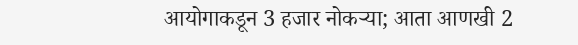आयोगाकडून 3 हजार नोकऱ्या; आता आणखी 2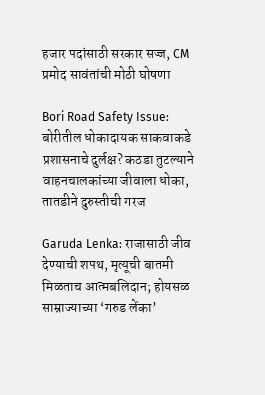हजार पदांसाठी सरकार सज्ज, CM प्रमोद सावंतांची मोठी घोषणा

Bori Road Safety Issue: बोरीतील धोकादायक साकवाकडे प्रशासनाचे दुर्लक्ष? कठडा तुटल्याने वाहनचालकांच्या जीवाला धोका, तातडीने दुरुस्तीची गरज

Garuda Lenka: राजासाठी जीव देण्याची शपथ, मृत्यूची बातमी मिळताच आत्मबलिदान; होयसळ साम्राज्याच्या ‘गरुड लेंका’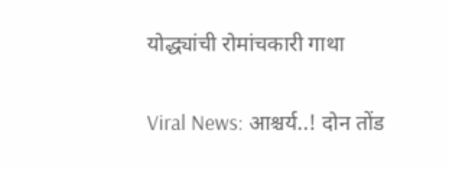योद्ध्यांची रोमांचकारी गाथा

Viral News: आश्चर्य..! दोन तोंड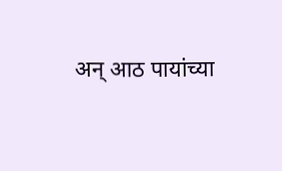अन् आठ पायांच्या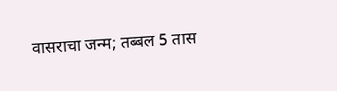वासराचा जन्म; तब्बल 5 तास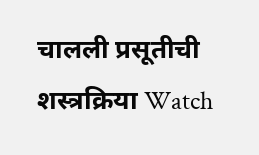चालली प्रसूतीची शस्त्रक्रिया Watch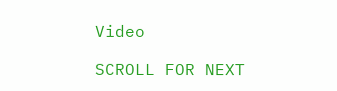Video

SCROLL FOR NEXT